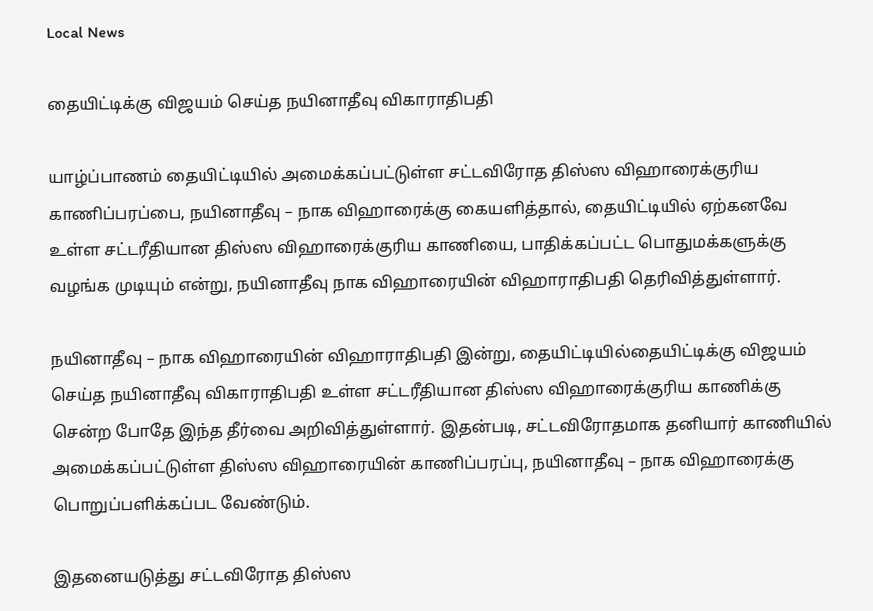Local News

தையிட்டிக்கு விஜயம் செய்த நயினாதீவு விகாராதிபதி

யாழ்ப்பாணம் தையிட்டியில் அமைக்கப்பட்டுள்ள சட்டவிரோத திஸ்ஸ விஹாரைக்குரிய காணிப்பரப்பை, நயினாதீவு – நாக விஹாரைக்கு கையளித்தால், தையிட்டியில் ஏற்கனவே உள்ள சட்டரீதியான திஸ்ஸ விஹாரைக்குரிய காணியை, பாதிக்கப்பட்ட பொதுமக்களுக்கு வழங்க முடியும் என்று, நயினாதீவு நாக விஹாரையின் விஹாராதிபதி தெரிவித்துள்ளார்.

நயினாதீவு – நாக விஹாரையின் விஹாராதிபதி இன்று, தையிட்டியில்தையிட்டிக்கு விஜயம் செய்த நயினாதீவு விகாராதிபதி உள்ள சட்டரீதியான திஸ்ஸ விஹாரைக்குரிய காணிக்கு சென்ற போதே இந்த தீர்வை அறிவித்துள்ளார். இதன்படி, சட்டவிரோதமாக தனியார் காணியில் அமைக்கப்பட்டுள்ள திஸ்ஸ விஹாரையின் காணிப்பரப்பு, நயினாதீவு – நாக விஹாரைக்கு பொறுப்பளிக்கப்பட வேண்டும்.

இதனையடுத்து சட்டவிரோத திஸ்ஸ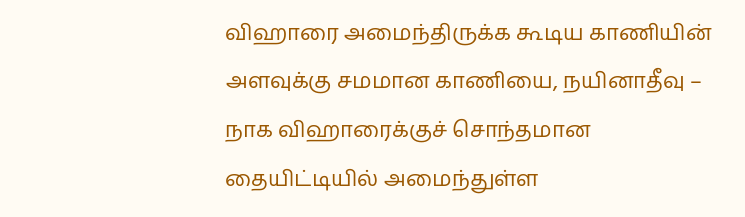விஹாரை அமைந்திருக்க கூடிய காணியின் அளவுக்கு சமமான காணியை, நயினாதீவு – நாக விஹாரைக்குச் சொந்தமான தையிட்டியில் அமைந்துள்ள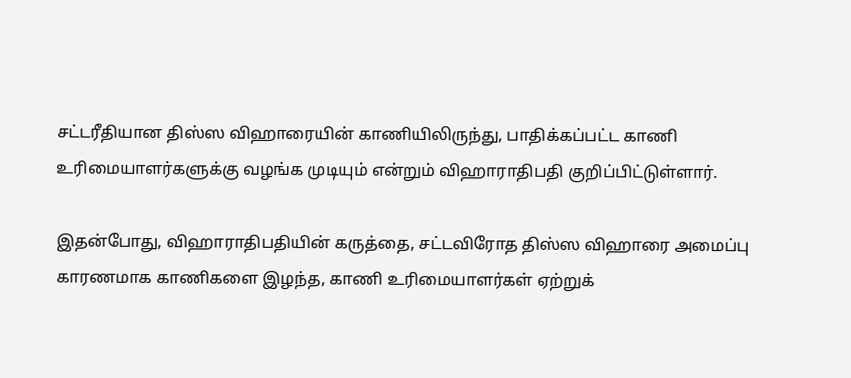சட்டரீதியான திஸ்ஸ விஹாரையின் காணியிலிருந்து, பாதிக்கப்பட்ட காணி உரிமையாளர்களுக்கு வழங்க முடியும் என்றும் விஹாராதிபதி குறிப்பிட்டுள்ளார்.

இதன்போது, விஹாராதிபதியின் கருத்தை, சட்டவிரோத திஸ்ஸ விஹாரை அமைப்பு காரணமாக காணிகளை இழந்த, காணி உரிமையாளர்கள் ஏற்றுக்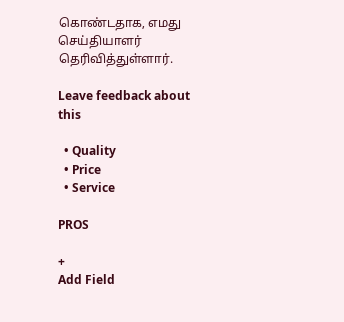கொண்டதாக, எமது செய்தியாளர் தெரிவித்துள்ளார்.

Leave feedback about this

  • Quality
  • Price
  • Service

PROS

+
Add Field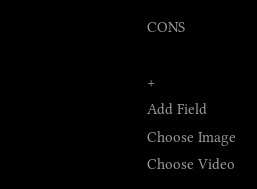CONS

+
Add Field
Choose Image
Choose Video